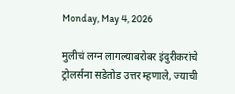Monday, May 4, 2026

मुलीचं लग्न लागल्याबरोबर इंदुरीकरांचे ट्रोलर्सना सडेतोड उत्तर म्हणाले, ज्याची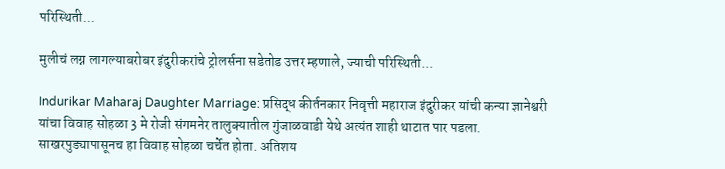परिस्थिती...

मुलीचं लग्न लागल्याबरोबर इंदुरीकरांचे ट्रोलर्सना सडेतोड उत्तर म्हणाले, ज्याची परिस्थिती...

Indurikar Maharaj Daughter Marriage: प्रसिद्ध कीर्तनकार निवृत्ती महाराज इंदुरीकर यांची कन्या ज्ञानेश्वरी यांचा विवाह सोहळा 3 मे रोजी संगमनेर तालुक्यातील गुंजाळवाडी येथे अत्यंत शाही थाटात पार पडला. साखरपुड्यापासूनच हा विवाह सोहळा चर्चेत होता. अतिशय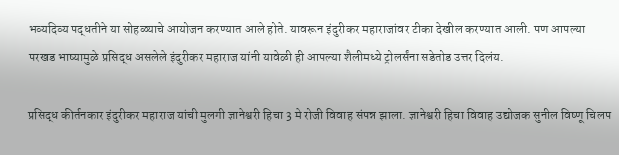भव्यदिव्य पद्धतीने या सोहळ्याचे आयोजन करण्यात आले होते. यावरून इंदुरीकर महाराजांवर टीका देखील करण्यात आली. पण आपल्या परखड भाष्यामुळे प्रसिद्ध असलेले इंदुरीकर महाराज यांनी यावेळी ही आपल्या शैलीमध्ये ट्रोलर्संना सडेतोड उत्तर दिलंय.

प्रसिद्ध कीर्तनकार इंदुरीकर महाराज यांची मुलगी ज्ञानेश्वरी हिचा 3 मे रोजी विवाह संपन्न झाला. ज्ञानेश्वरी हिचा विवाह उद्योजक सुनील विष्णू चिलप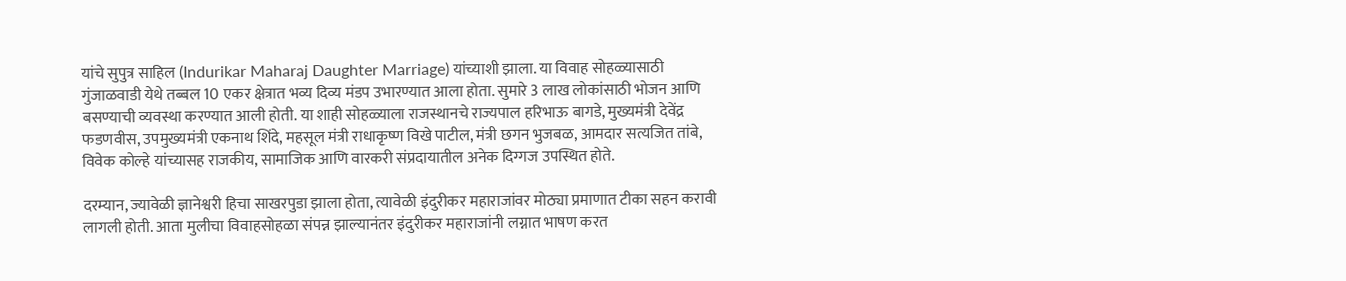यांचे सुपुत्र साहिल (Indurikar Maharaj Daughter Marriage) यांच्याशी झाला. या विवाह सोहळ्यासाठी गुंजाळवाडी येथे तब्बल 10 एकर क्षेत्रात भव्य दिव्य मंडप उभारण्यात आला होता. सुमारे 3 लाख लोकांसाठी भोजन आणि बसण्याची व्यवस्था करण्यात आली होती. या शाही सोहळ्याला राजस्थानचे राज्यपाल हरिभाऊ बागडे, मुख्यमंत्री देवेंद्र फडणवीस, उपमुख्यमंत्री एकनाथ शिंदे, महसूल मंत्री राधाकृष्ण विखे पाटील, मंत्री छगन भुजबळ, आमदार सत्यजित तांबे, विवेक कोल्हे यांच्यासह राजकीय, सामाजिक आणि वारकरी संप्रदायातील अनेक दिग्गज उपस्थित होते.

दरम्यान, ज्यावेळी ज्ञानेश्वरी हिचा साखरपुडा झाला होता, त्यावेळी इंदुरीकर महाराजांवर मोठ्या प्रमाणात टीका सहन करावी लागली होती. आता मुलीचा विवाहसोहळा संपन्न झाल्यानंतर इंदुरीकर महाराजांनी लग्नात भाषण करत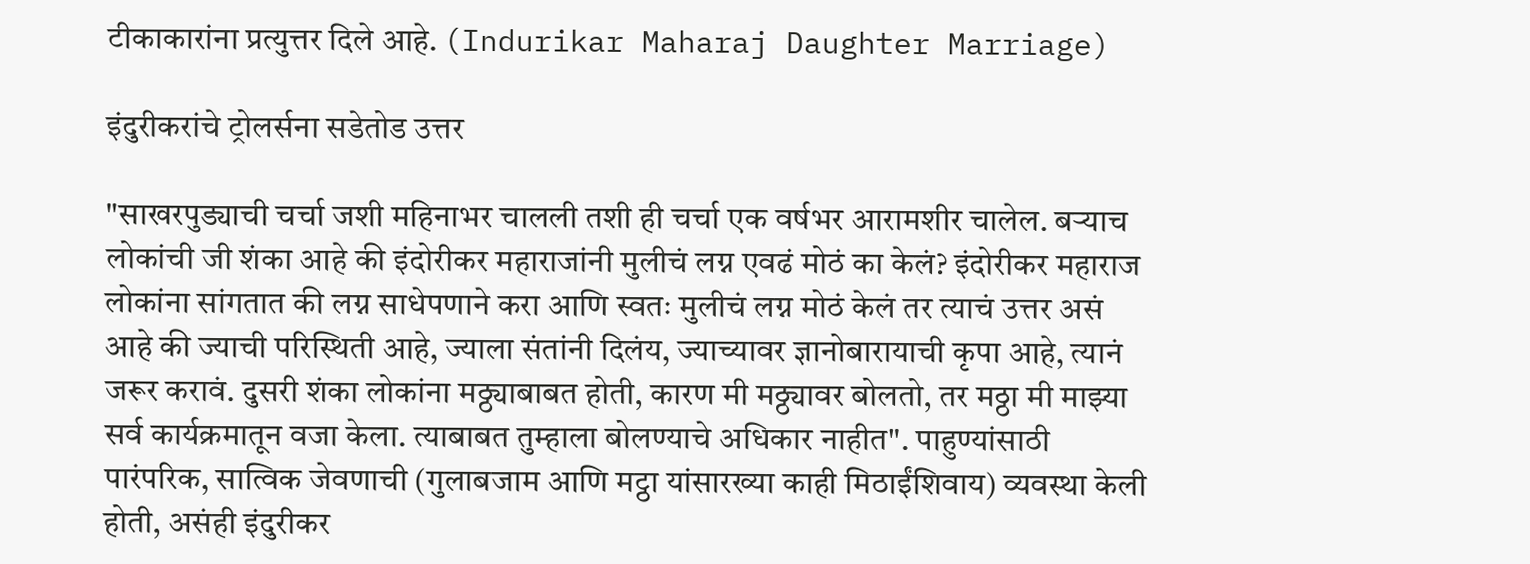टीकाकारांना प्रत्युत्तर दिले आहे. (Indurikar Maharaj Daughter Marriage)

इंदुरीकरांचे ट्रोलर्सना सडेतोड उत्तर

"साखरपुड्याची चर्चा जशी महिनाभर चालली तशी ही चर्चा एक वर्षभर आरामशीर चालेल. बऱ्याच लोकांची जी शंका आहे की इंदोरीकर महाराजांनी मुलीचं लग्न एवढं मोठं का केलं? इंदोरीकर महाराज लोकांना सांगतात की लग्न साधेपणाने करा आणि स्वतः मुलीचं लग्न मोठं केलं तर त्याचं उत्तर असं आहे की ज्याची परिस्थिती आहे, ज्याला संतांनी दिलंय, ज्याच्यावर ज्ञानोबारायाची कृपा आहे, त्यानं जरूर करावं. दुसरी शंका लोकांना मठ्ठ्याबाबत होती, कारण मी मठ्ठ्यावर बोलतो, तर मठ्ठा मी माझ्या सर्व कार्यक्रमातून वजा केला. त्याबाबत तुम्हाला बोलण्याचे अधिकार नाहीत". पाहुण्यांसाठी पारंपरिक, सात्विक जेवणाची (गुलाबजाम आणि मट्ठा यांसारख्या काही मिठाईंशिवाय) व्यवस्था केली होती, असंही इंदुरीकर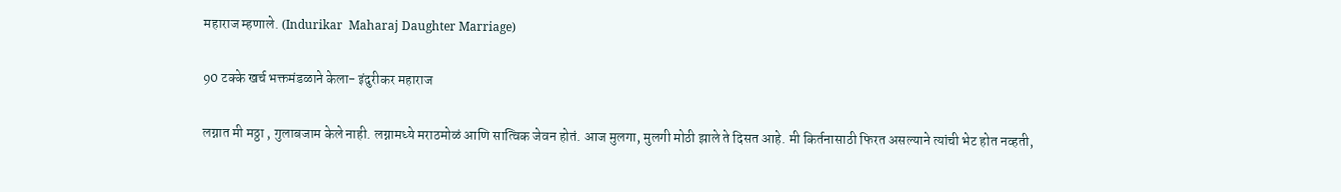महाराज म्हणाले. (Indurikar  Maharaj Daughter Marriage)

90 टक्के खर्च भक्तमंडळाने केला- इंदुरीकर महाराज

लग्नात मी मठ्ठा , गुलाबजाम केले नाही. लग्नामध्ये मराठमोळं आणि सात्विक जेवन होतं. आज मुलगा, मुलगी मोठी झाले ते दिसत आहे. मी किर्तनासाठी फिरत असल्याने त्यांची भेट होत नव्हती,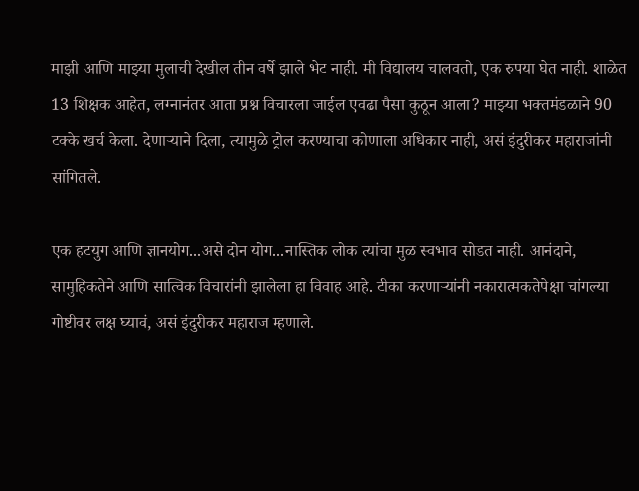माझी आणि माझ्या मुलाची देखील तीन वर्षे झाले भेट नाही. मी विद्यालय चालवतो, एक रुपया घेत नाही. शाळेत 13 शिक्षक आहेत, लग्नानंतर आता प्रश्न विचारला जाईल एवढा पैसा कुठून आला? माझ्या भक्तमंडळाने 90 टक्के खर्च केला. देणाऱ्याने दिला, त्यामुळे ट्रोल करण्याचा कोणाला अधिकार नाही, असं इंदुरीकर महाराजांनी सांगितले.

एक हटयुग आणि ज्ञानयोग...असे दोन योग...नास्तिक लोक त्यांचा मुळ स्वभाव सोडत नाही. आनंदाने, सामुहिकतेने आणि सात्विक विचारांनी झालेला हा विवाह आहे. टीका करणाऱ्यांनी नकारात्मकतेपेक्षा चांगल्या गोष्टीवर लक्ष घ्यावं, असं इंदुरीकर महाराज म्हणाले.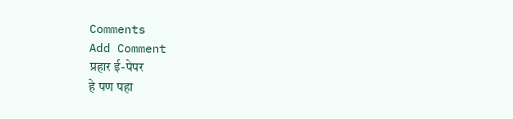Comments
Add Comment
प्रहार ई-पेपर
हे पण पहा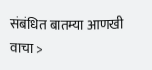संबंधित बातम्या आणखी वाचा >